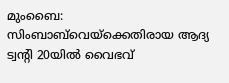മുംബൈ: സിംബാബ്‌വെയ്‌ക്കെതിരായ ആദ്യ ട്വന്റി 20യിൽ വൈഭവ്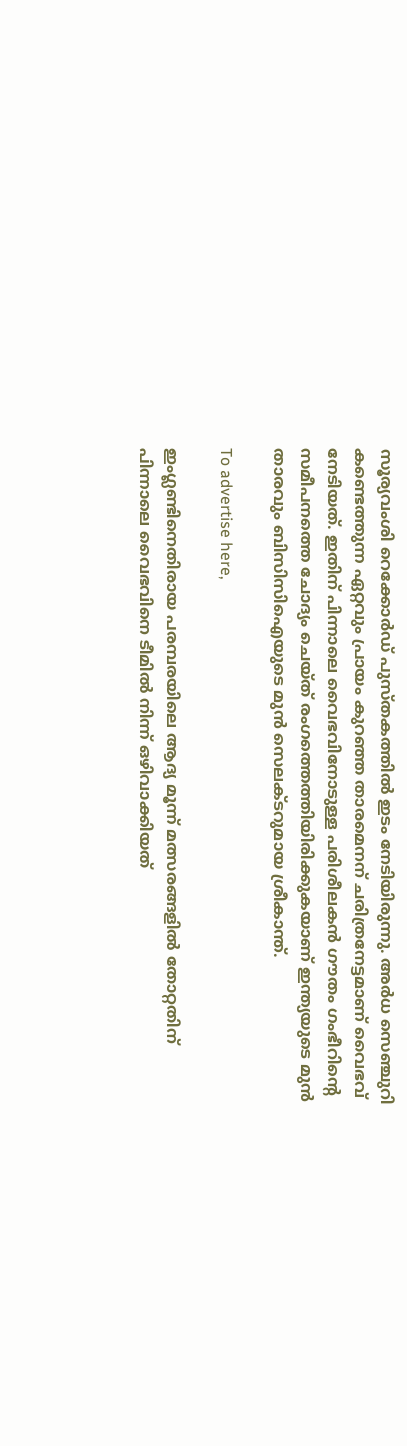സൂര്യവംശി റെക്കോർഡ് പുസ്തകത്തിൽ ഇടം നേടിയിരുന്നു. അർധ സെഞ്ചുറി കണ്ടെത്തുന്ന ഏറ്റവും പ്രായം കുറഞ്ഞ താരമെനന് ചരിത്രനേട്ടമാണ് വൈഭവ് നേടിയത്. ഇതിന് പിന്നാലെ വൈഭവിനോടുള്ള പരിശീലകൻ ഗൗതം ഗംഭീറിന്റെ സമീപനത്തെ ചോദ്യം ചെയ്ത് രംഗത്തെത്തിയിരിക്കുകയാണ് ഇന്ത്യയുടെ മുൻ താരവും ബിസിസിഐയുടെ മുൻ സെലക്ടറുമായ ശ്രീകാന്ത്.

To advertise here,

ഇംഗ്ലണ്ടിനെതിരായ പരമ്പരയിലെ ആദ്യ മൂന്ന് മത്സരങ്ങളിൽ തോറ്റതിന് പിന്നാലെ വൈഭവിനെ ടീമിൽ നിന്ന് ഒഴിവാക്കിയത്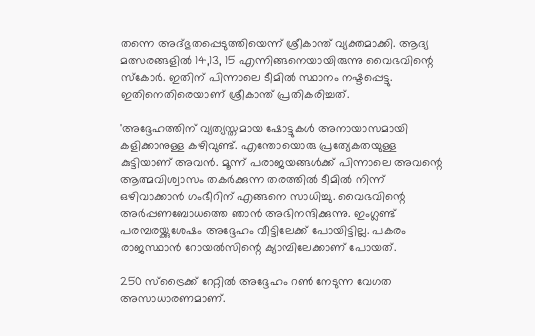തന്നെ അദ്ഭുതപ്പെടുത്തിയെന്ന് ശ്രീകാന്ത് വ്യക്തമാക്കി. ആദ്യ മത്സരങ്ങളിൽ 14,13, 15 എന്നിങ്ങനെയായിരുന്നു വൈഭവിന്റെ സ്‌കോർ. ഇതിന് പിന്നാലെ ടീമിൽ സ്ഥാനം നഷ്ടപ്പെട്ടു. ഇതിനെതിരെയാണ് ശ്രീകാന്ത് പ്രതികരിച്ചത്.

'അദ്ദേഹത്തിന് വ്യത്യസ്തമായ ഷോട്ടുകൾ അനായാസമായി കളിക്കാനുള്ള കഴിവുണ്ട്. എന്തോയൊരു പ്രത്യേകതയുള്ള കുട്ടിയാണ് അവൻ. മൂന്ന് പരാജയങ്ങൾക്ക് പിന്നാലെ അവന്റെ ആത്മവിശ്വാസം തകർക്കുന്ന തരത്തിൽ ടീമിൽ നിന്ന് ഒഴിവാക്കാൻ ഗംഭീറിന് എങ്ങനെ സാധിച്ചു. വൈഭവിന്റെ അർപ്പണബോധത്തെ ഞാൻ അഭിനന്ദിക്കുന്നു. ഇംഗ്ലണ്ട് പരമ്പരയ്ക്കുശേഷം അദ്ദേഹം വീട്ടിലേക്ക് പോയിട്ടില്ല. പകരം രാജസ്ഥാൻ റോയൽസിന്റെ ക്യാമ്പിലേക്കാണ് പോയത്.

250 സ്‌ട്രൈക്ക് റേറ്റിൽ അദ്ദേഹം റൺ നേടുന്ന വേഗത അസാധാരണമാണ്.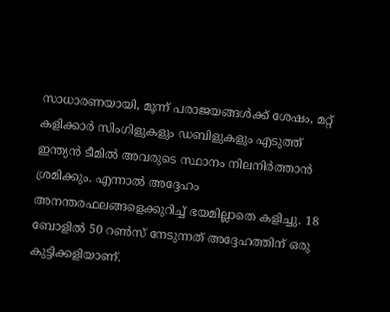സാധാരണയായി, മൂന്ന് പരാജയങ്ങൾക്ക് ശേഷം, മറ്റ് കളിക്കാർ സിംഗിളുകളും ഡബിളുകളും എടുത്ത് ഇന്ത്യൻ ടീമിൽ അവരുടെ സ്ഥാനം നിലനിർത്താൻ ശ്രമിക്കും. എന്നാൽ അദ്ദേഹം അനന്തരഫലങ്ങളെക്കുറിച്ച് ഭയമില്ലാതെ കളിച്ചു. 18 ബോളിൽ 50 റൺസ് നേടുന്നത് അദ്ദേഹത്തിന് ഒരു കുട്ടിക്കളിയാണ്.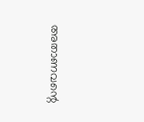അതാണവന്റെ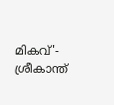മികവ്'- ശ്രീകാന്ത്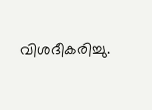വിശദീകരിച്ചു.